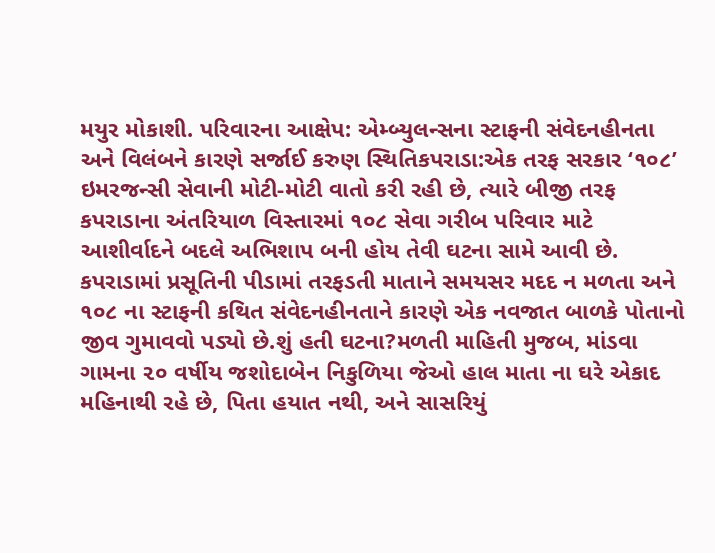મયુર મોકાશી. પરિવારના આક્ષેપ: એમ્બ્યુલન્સના સ્ટાફની સંવેદનહીનતા અને વિલંબને કારણે સર્જાઈ કરુણ સ્થિતિકપરાડા:એક તરફ સરકાર ‘૧૦૮’ ઇમરજન્સી સેવાની મોટી-મોટી વાતો કરી રહી છે, ત્યારે બીજી તરફ કપરાડાના અંતરિયાળ વિસ્તારમાં ૧૦૮ સેવા ગરીબ પરિવાર માટે આશીર્વાદને બદલે અભિશાપ બની હોય તેવી ઘટના સામે આવી છે. કપરાડામાં પ્રસૂતિની પીડામાં તરફડતી માતાને સમયસર મદદ ન મળતા અને ૧૦૮ ના સ્ટાફની કથિત સંવેદનહીનતાને કારણે એક નવજાત બાળકે પોતાનો જીવ ગુમાવવો પડ્યો છે.શું હતી ઘટના?મળતી માહિતી મુજબ, માંડવા ગામના ૨૦ વર્ષીય જશોદાબેન નિકુળિયા જેઓ હાલ માતા ના ઘરે એકાદ મહિનાથી રહે છે, પિતા હયાત નથી, અને સાસરિયું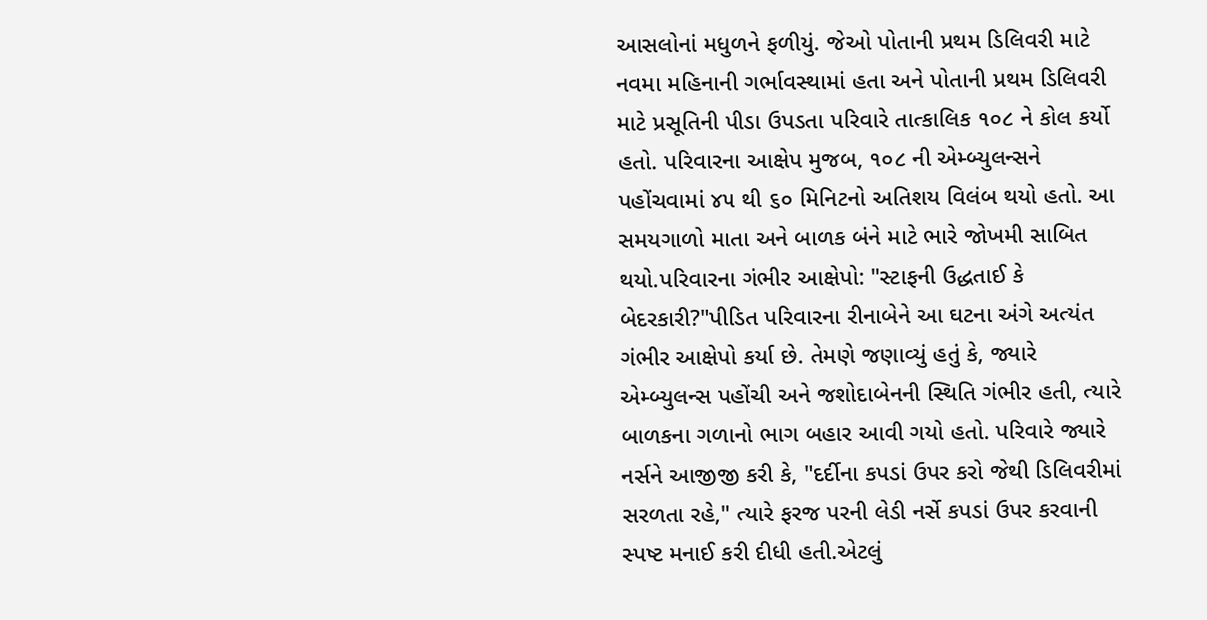આસલોનાં મધુળને ફળીયું. જેઓ પોતાની પ્રથમ ડિલિવરી માટે નવમા મહિનાની ગર્ભાવસ્થામાં હતા અને પોતાની પ્રથમ ડિલિવરી માટે પ્રસૂતિની પીડા ઉપડતા પરિવારે તાત્કાલિક ૧૦૮ ને કોલ કર્યો હતો. પરિવારના આક્ષેપ મુજબ, ૧૦૮ ની એમ્બ્યુલન્સને પહોંચવામાં ૪૫ થી ૬૦ મિનિટનો અતિશય વિલંબ થયો હતો. આ સમયગાળો માતા અને બાળક બંને માટે ભારે જોખમી સાબિત થયો.પરિવારના ગંભીર આક્ષેપો: "સ્ટાફની ઉદ્ધતાઈ કે બેદરકારી?"પીડિત પરિવારના રીનાબેને આ ઘટના અંગે અત્યંત ગંભીર આક્ષેપો કર્યા છે. તેમણે જણાવ્યું હતું કે, જ્યારે એમ્બ્યુલન્સ પહોંચી અને જશોદાબેનની સ્થિતિ ગંભીર હતી, ત્યારે બાળકના ગળાનો ભાગ બહાર આવી ગયો હતો. પરિવારે જ્યારે નર્સને આજીજી કરી કે, "દર્દીના કપડાં ઉપર કરો જેથી ડિલિવરીમાં સરળતા રહે," ત્યારે ફરજ પરની લેડી નર્સે કપડાં ઉપર કરવાની સ્પષ્ટ મનાઈ કરી દીધી હતી.એટલું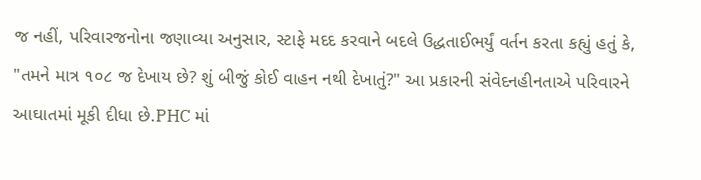જ નહીં, પરિવારજનોના જણાવ્યા અનુસાર, સ્ટાફે મદદ કરવાને બદલે ઉદ્ધતાઈભર્યું વર્તન કરતા કહ્યું હતું કે, "તમને માત્ર ૧૦૮ જ દેખાય છે? શું બીજું કોઈ વાહન નથી દેખાતું?" આ પ્રકારની સંવેદનહીનતાએ પરિવારને આઘાતમાં મૂકી દીધા છે.PHC માં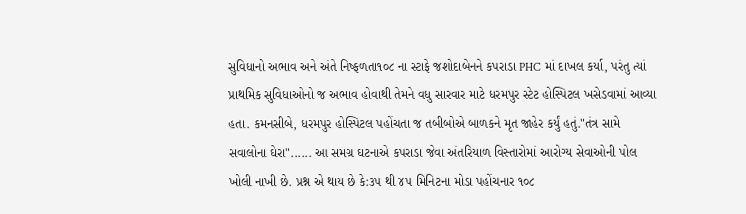સુવિધાનો અભાવ અને અંતે નિષ્ફળતા૧૦૮ ના સ્ટાફે જશોદાબેનને કપરાડા PHC માં દાખલ કર્યા, પરંતુ ત્યાં પ્રાથમિક સુવિધાઓનો જ અભાવ હોવાથી તેમને વધુ સારવાર માટે ધરમપુર સ્ટેટ હોસ્પિટલ ખસેડવામાં આવ્યા હતા. કમનસીબે, ધરમપુર હોસ્પિટલ પહોંચતા જ તબીબોએ બાળકને મૃત જાહેર કર્યું હતું."તંત્ર સામે સવાલોના ઘેરા"...... આ સમગ્ર ઘટનાએ કપરાડા જેવા અંતરિયાળ વિસ્તારોમાં આરોગ્ય સેવાઓની પોલ ખોલી નાખી છે. પ્રશ્ન એ થાય છે કે:૩૫ થી ૪૫ મિનિટના મોડા પહોંચનાર ૧૦૮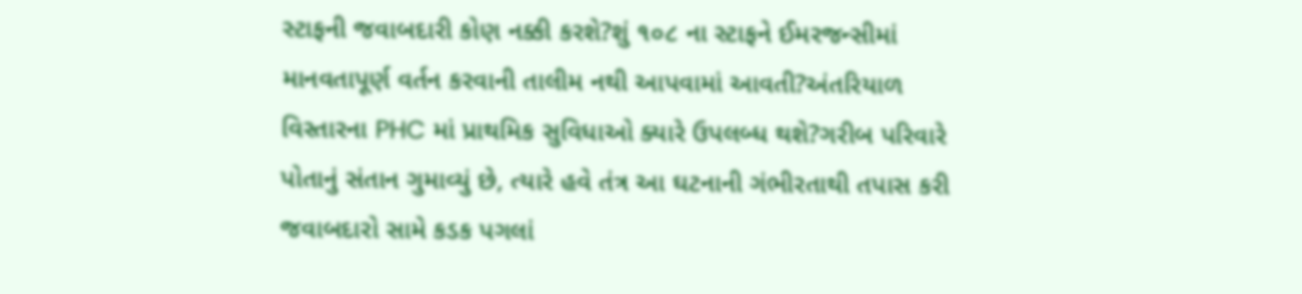સ્ટાફની જવાબદારી કોણ નક્કી કરશે?શું ૧૦૮ ના સ્ટાફને ઈમરજન્સીમાં માનવતાપૂર્ણ વર્તન કરવાની તાલીમ નથી આપવામાં આવતી?અંતરિયાળ વિસ્તારના PHC માં પ્રાથમિક સુવિધાઓ ક્યારે ઉપલબ્ધ થશે?ગરીબ પરિવારે પોતાનું સંતાન ગુમાવ્યું છે, ત્યારે હવે તંત્ર આ ઘટનાની ગંભીરતાથી તપાસ કરી જવાબદારો સામે કડક પગલાં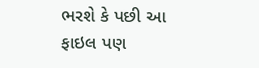ભરશે કે પછી આ ફાઇલ પણ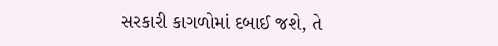સરકારી કાગળોમાં દબાઈ જશે, તે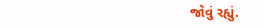જોવું રહ્યું.